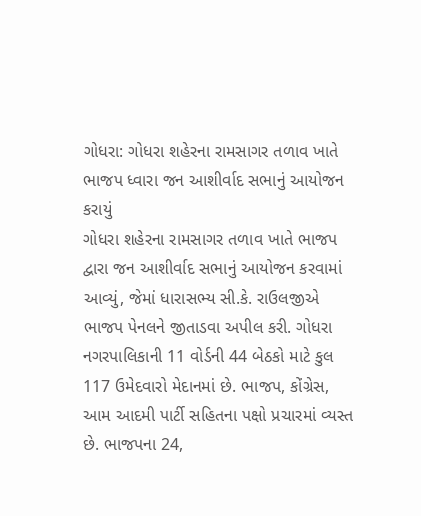ગોધરા: ગોધરા શહેરના રામસાગર તળાવ ખાતે ભાજપ ધ્વારા જન આશીર્વાદ સભાનું આયોજન કરાયું
ગોધરા શહેરના રામસાગર તળાવ ખાતે ભાજપ દ્વારા જન આશીર્વાદ સભાનું આયોજન કરવામાં આવ્યું, જેમાં ધારાસભ્ય સી.કે. રાઉલજીએ ભાજપ પેનલને જીતાડવા અપીલ કરી. ગોધરા નગરપાલિકાની 11 વોર્ડની 44 બેઠકો માટે કુલ 117 ઉમેદવારો મેદાનમાં છે. ભાજપ, કોંગ્રેસ, આમ આદમી પાર્ટી સહિતના પક્ષો પ્રચારમાં વ્યસ્ત છે. ભાજપના 24,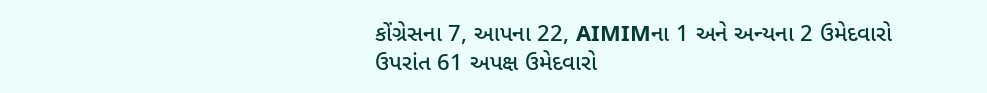કોંગ્રેસના 7, આપના 22, AIMIMના 1 અને અન્યના 2 ઉમેદવારો ઉપરાંત 61 અપક્ષ ઉમેદવારો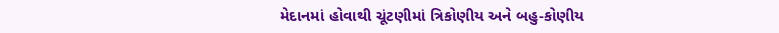મેદાનમાં હોવાથી ચૂંટણીમાં ત્રિકોણીય અને બહુ-કોણીય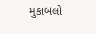મુકાબલો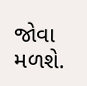જોવા મળશે.